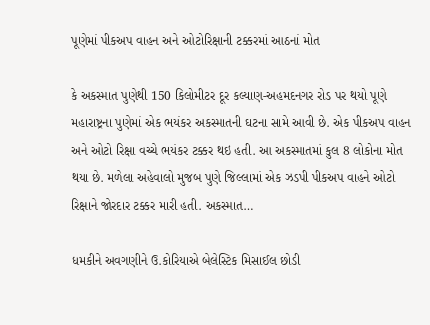પૂણેમાં પીકઅપ વાહન અને ઓટોરિક્ષાની ટક્કરમાં આઠનાં મોત

કે અકસ્માત પુણેથી 150 કિલોમીટર દૂર કલ્યાણ-અહમદનગર રોડ પર થયો પૂણે મહારાષ્ટ્રના પુણેમાં એક ભયંકર અકસ્માતની ઘટના સામે આવી છે. એક પીકઅપ વાહન અને ઓટો રિક્ષા વચ્ચે ભયંકર ટક્કર થઇ હતી. આ અકસ્માતમાં કુલ 8 લોકોના મોત થયા છે. મળેલા અહેવાલો મુજબ પુણે જિલ્લામાં એક ઝડપી પીકઅપ વાહને ઓટો રિક્ષાને જોરદાર ટક્કર મારી હતી. અકસ્માત…

ધમકીને અવગણીને ઉ.કોરિયાએ બેલેસ્ટિક મિસાઈલ છોડી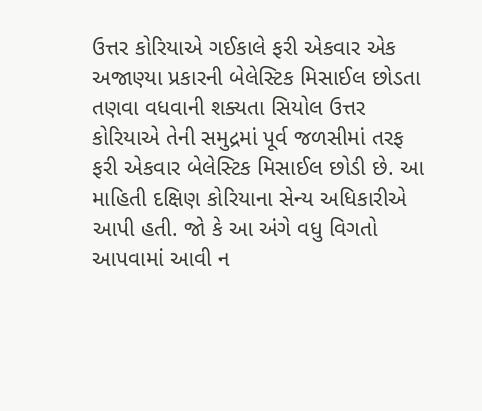ઉત્તર કોરિયાએ ગઈકાલે ફરી એકવાર એક અજાણ્યા પ્રકારની બેલેસ્ટિક મિસાઈલ છોડતા તણવા વધવાની શક્યતા સિયોલ ઉત્તર કોરિયાએ તેની સમુદ્રમાં પૂર્વ જળસીમાં તરફ ફરી એકવાર બેલેસ્ટિક મિસાઈલ છોડી છે. આ માહિતી દક્ષિણ કોરિયાના સેન્ય અધિકારીએ આપી હતી. જો કે આ અંગે વધુ વિગતો આપવામાં આવી ન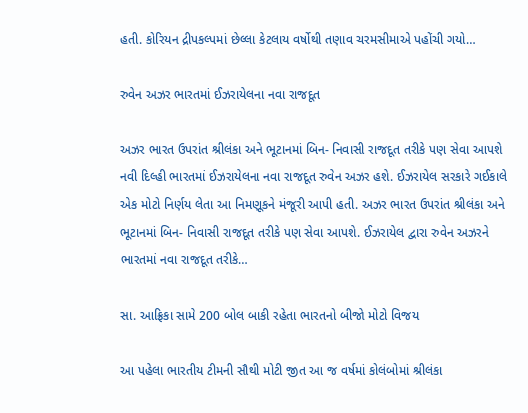હતી. કોરિયન દ્રીપકલ્પમાં છેલ્લા કેટલાય વર્ષોથી તણાવ ચરમસીમાએ પહોંચી ગયો…

રુવેન અઝર ભારતમાં ઈઝરાયેલના નવા રાજદૂત

અઝર ભારત ઉપરાંત શ્રીલંકા અને ભૂટાનમાં બિન- નિવાસી રાજદૂત તરીકે પણ સેવા આપશે નવી દિલ્હી ભારતમાં ઈઝરાયેલના નવા રાજદૂત રુવેન અઝર હશે. ઈઝરાયેલ સરકારે ગઈકાલે એક મોટો નિર્ણય લેતા આ નિમણૂકને મંજૂરી આપી હતી. અઝર ભારત ઉપરાંત શ્રીલંકા અને ભૂટાનમાં બિન- નિવાસી રાજદૂત તરીકે પણ સેવા આપશે. ઈઝરાયેલ દ્વારા રુવેન અઝરને ભારતમાં નવા રાજદૂત તરીકે…

સા. આફ્રિકા સામે 200 બોલ બાકી રહેતા ભારતનો બીજો મોટો વિજય

આ પહેલા ભારતીય ટીમની સૌથી મોટી જીત આ જ વર્ષમાં કોલંબોમાં શ્રીલંકા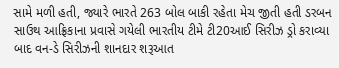સામે મળી હતી, જ્યારે ભારતે 263 બોલ બાકી રહેતા મેચ જીતી હતી ડરબન સાઉથ આફ્રિકાના પ્રવાસે ગયેલી ભારતીય ટીમે ટી20આઈ સિરીઝ ડ્રો કરાવ્યા બાદ વન-ડે સિરીઝની શાનદાર શરૂઆત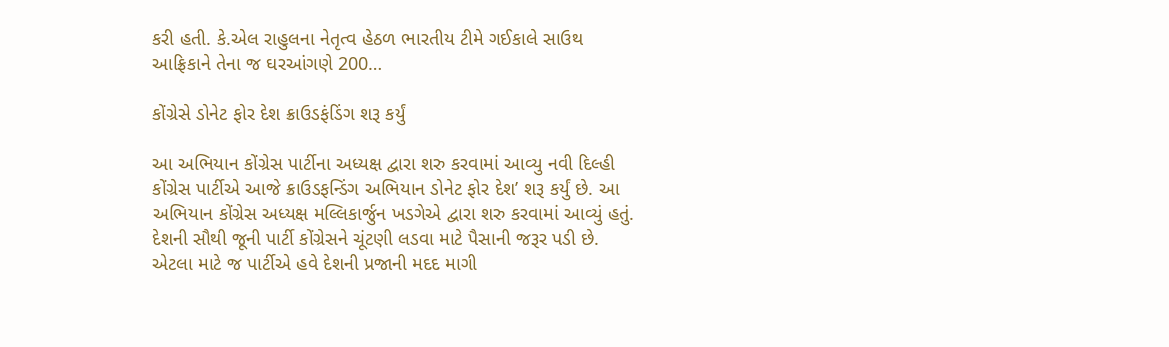કરી હતી. કે.એલ રાહુલના નેતૃત્વ હેઠળ ભારતીય ટીમે ગઈકાલે સાઉથ આફ્રિકાને તેના જ ઘરઆંગણે 200…

કોંગ્રેસે ડોનેટ ફોર દેશ ક્રાઉડફંડિંગ શરૂ કર્યું

આ અભિયાન કોંગ્રેસ પાર્ટીના અધ્યક્ષ દ્વારા શરુ કરવામાં આવ્યુ નવી દિલ્હી કોંગ્રેસ પાર્ટીએ આજે ક્રાઉડફન્ડિંગ અભિયાન ડોનેટ ફોર દેશ’ શરૂ કર્યું છે. આ અભિયાન કોંગ્રેસ અધ્યક્ષ મલ્લિકાર્જુન ખડગેએ દ્વારા શરુ કરવામાં આવ્યું હતું. દેશની સૌથી જૂની પાર્ટી કોંગ્રેસને ચૂંટણી લડવા માટે પૈસાની જરૂર પડી છે. એટલા માટે જ પાર્ટીએ હવે દેશની પ્રજાની મદદ માગી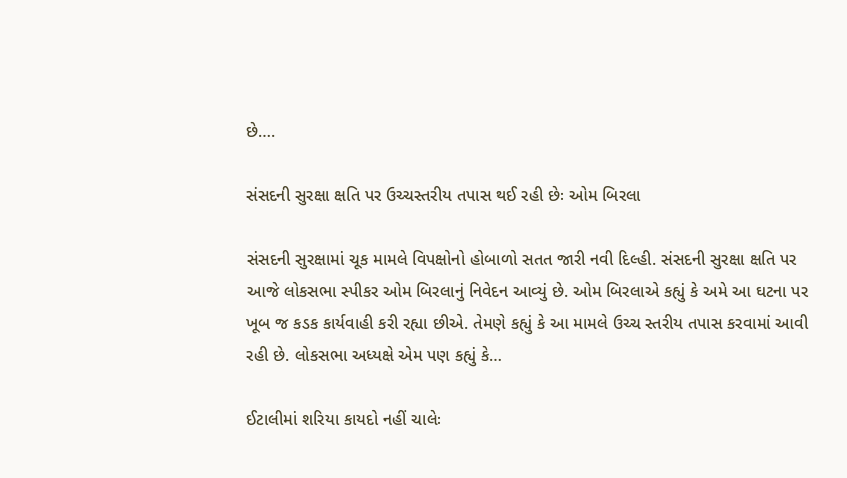છે….

સંસદની સુરક્ષા ક્ષતિ પર ઉચ્ચસ્તરીય તપાસ થઈ રહી છેઃ ઓમ બિરલા

સંસદની સુરક્ષામાં ચૂક મામલે વિપક્ષોનો હોબાળો સતત જારી નવી દિલ્હી. સંસદની સુરક્ષા ક્ષતિ પર આજે લોકસભા સ્પીકર ઓમ બિરલાનું નિવેદન આવ્યું છે. ઓમ બિરલાએ કહ્યું કે અમે આ ઘટના પર ખૂબ જ કડક કાર્યવાહી કરી રહ્યા છીએ. તેમણે કહ્યું કે આ મામલે ઉચ્ચ સ્તરીય તપાસ કરવામાં આવી રહી છે. લોકસભા અધ્યક્ષે એમ પણ કહ્યું કે…

ઈટાલીમાં શરિયા કાયદો નહીં ચાલેઃ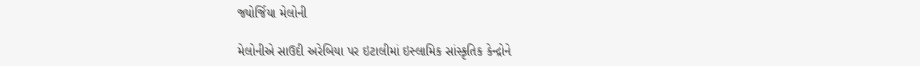જ્યોર્જિયા મેલોની

મેલોનીએ સાઉદી અરેબિયા પર ઇટાલીમાં ઇસ્લામિક સાંસ્કૃતિક કેન્દ્રોને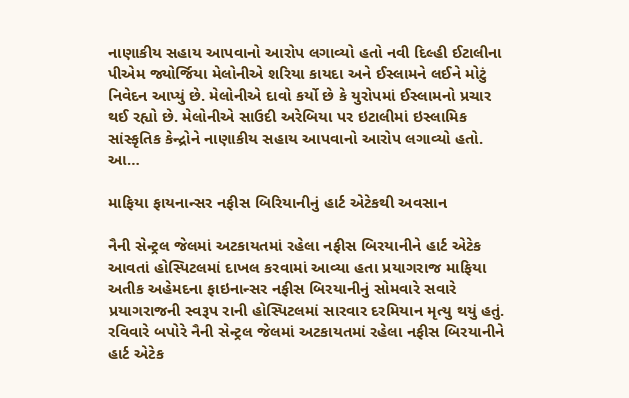નાણાકીય સહાય આપવાનો આરોપ લગાવ્યો હતો નવી દિલ્હી ઈટાલીના પીએમ જ્યોર્જિયા મેલોનીએ શરિયા કાયદા અને ઈસ્લામને લઈને મોટું નિવેદન આપ્યું છે. મેલોનીએ દાવો કર્યો છે કે યુરોપમાં ઈસ્લામનો પ્રચાર થઈ રહ્યો છે. મેલોનીએ સાઉદી અરેબિયા પર ઇટાલીમાં ઇસ્લામિક સાંસ્કૃતિક કેન્દ્રોને નાણાકીય સહાય આપવાનો આરોપ લગાવ્યો હતો. આ…

માફિયા ફાયનાન્સર નફીસ બિરિયાનીનું હાર્ટ એટેકથી અવસાન

નૈની સેન્ટ્રલ જેલમાં અટકાયતમાં રહેલા નફીસ બિરયાનીને હાર્ટ એટેક આવતાં હોસ્પિટલમાં દાખલ કરવામાં આવ્યા હતા પ્રયાગરાજ માફિયા અતીક અહેમદના ફાઇનાન્સર નફીસ બિરયાનીનું સોમવારે સવારે પ્રયાગરાજની સ્વરૂપ રાની હોસ્પિટલમાં સારવાર દરમિયાન મૃત્યુ થયું હતું. રવિવારે બપોરે નૈની સેન્ટ્રલ જેલમાં અટકાયતમાં રહેલા નફીસ બિરયાનીને હાર્ટ એટેક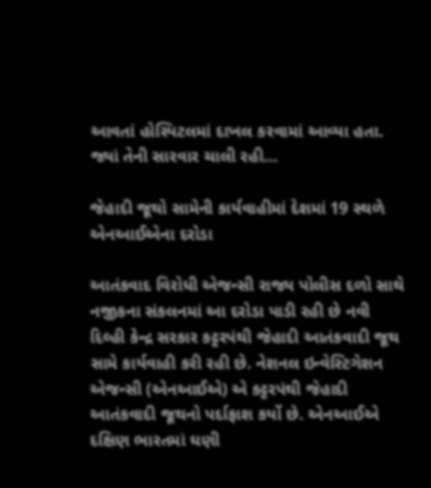આવતાં હોસ્પિટલમાં દાખલ કરવામાં આવ્યા હતા. જ્યાં તેની સારવાર ચાલી રહી…

જેહાદી જૂથો સામેની કાર્યવાહીમાં દેશમાં 19 સ્થળે એનઆઈએના દરોડા

આતંકવાદ વિરોધી એજન્સી રાજ્ય પોલીસ દળો સાથે નજીકના સંકલનમાં આ દરોડા પાડી રહી છે નવી દિલ્હી કેન્દ્ર સરકાર કટ્ટરપંથી જેહાદી આતંકવાદી જૂથ સામે કાર્યવાહી કરી રહી છે. નેશનલ ઇન્વેસ્ટિગેશન એજન્સી (એનઆઈએ) એ કટ્ટરપંથી જેહાદી આતંકવાદી જૂથનો પર્દાફાશ કર્યો છે. એનઆઈએ દક્ષિણ ભારતમાં ઘણી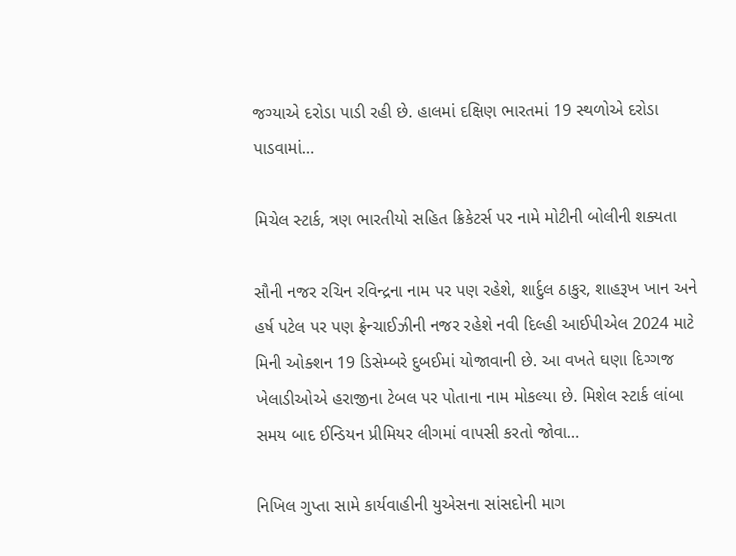જગ્યાએ દરોડા પાડી રહી છે. હાલમાં દક્ષિણ ભારતમાં 19 સ્થળોએ દરોડા પાડવામાં…

મિચેલ સ્ટાર્ક, ત્રણ ભારતીયો સહિત ક્રિકેટર્સ પર નામે મોટીની બોલીની શક્યતા

સૌની નજર રચિન રવિન્દ્રના નામ પર પણ રહેશે, શાર્દુલ ઠાકુર, શાહરૂખ ખાન અને હર્ષ પટેલ પર પણ ફ્રેન્ચાઈઝીની નજર રહેશે નવી દિલ્હી આઈપીએલ 2024 માટે મિની ઓક્શન 19 ડિસેમ્બરે દુબઈમાં યોજાવાની છે. આ વખતે ઘણા દિગ્ગજ ખેલાડીઓએ હરાજીના ટેબલ પર પોતાના નામ મોકલ્યા છે. મિશેલ સ્ટાર્ક લાંબા સમય બાદ ઈન્ડિયન પ્રીમિયર લીગમાં વાપસી કરતો જોવા…

નિખિલ ગુપ્તા સામે કાર્યવાહીની યુએસના સાંસદોની માગ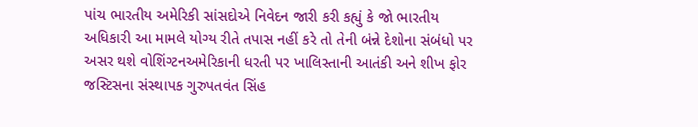પાંચ ભારતીય અમેરિકી સાંસદોએ નિવેદન જારી કરી કહ્યું કે જો ભારતીય અધિકારી આ મામલે યોગ્ય રીતે તપાસ નહીં કરે તો તેની બંન્ને દેશોના સંબંધો પર અસર થશે વોશિંગ્ટનઅમેરિકાની ધરતી પર ખાલિસ્તાની આતંકી અને શીખ ફોર જસ્ટિસના સંસ્થાપક ગુરુપતવંત સિંહ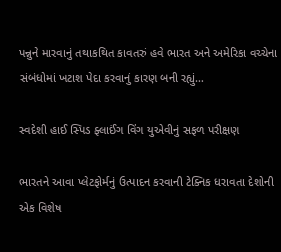પન્નુને મારવાનું તથાકથિત કાવતરું હવે ભારત અને અમેરિકા વચ્ચેના સંબંધોમાં ખટાશ પેદા કરવાનું કારણ બની રહ્યું…

સ્વદેશી હાઈ સ્પિડ ફ્લાઈંગ વિંગ યુએવીનું સફળ પરીક્ષણ

ભારતને આવા પ્લેટફોર્મનું ઉત્પાદન કરવાની ટેક્નિક ધરાવતા દેશોની એક વિશેષ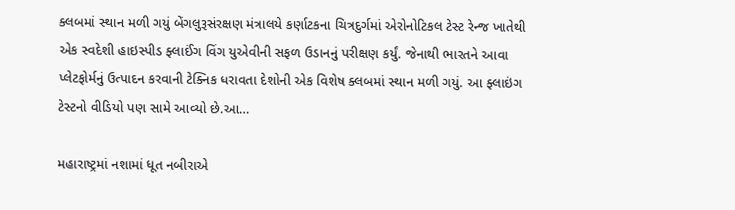ક્લબમાં સ્થાન મળી ગયું બેંગલુરૂસંરક્ષણ મંત્રાલયે કર્ણાટકના ચિત્રદુર્ગમાં એરોનોટિકલ ટેસ્ટ રેન્જ ખાતેથી એક સ્વદેશી હાઇસ્પીડ ફ્લાઈંગ વિંગ યુએવીની સફળ ઉડાનનું પરીક્ષણ કર્યું. જેનાથી ભારતને આવા પ્લેટફોર્મનું ઉત્પાદન કરવાની ટેક્નિક ધરાવતા દેશોની એક વિશેષ ક્લબમાં સ્થાન મળી ગયું. આ ફ્લાઇંગ ટેસ્ટનો વીડિયો પણ સામે આવ્યો છે.આ…

મહારાષ્ટ્રમાં નશામાં ધૂત નબીરાએ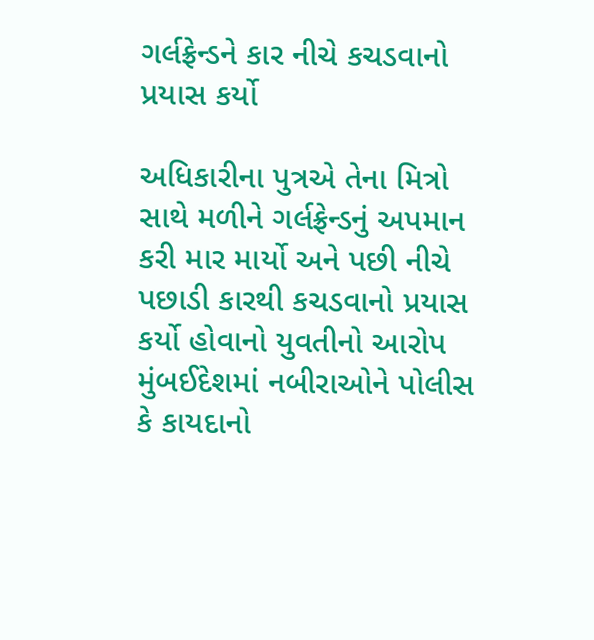ગર્લફ્રેન્ડને કાર નીચે કચડવાનો પ્રયાસ કર્યો

અધિકારીના પુત્રએ તેના મિત્રો સાથે મળીને ગર્લફ્રેન્ડનું અપમાન કરી માર માર્યો અને પછી નીચે પછાડી કારથી કચડવાનો પ્રયાસ કર્યો હોવાનો યુવતીનો આરોપ મુંબઈદેશમાં નબીરાઓને પોલીસ કે કાયદાનો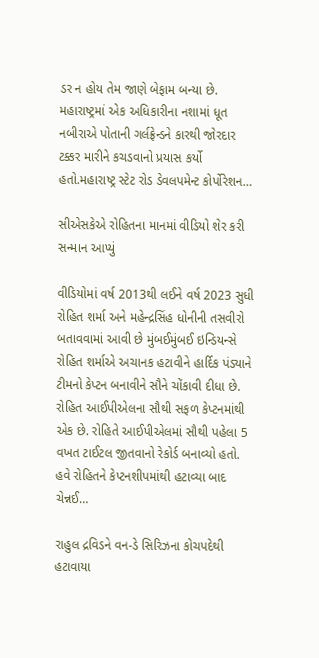ડર ન હોય તેમ જાણે બેફામ બન્યા છે. મહારાષ્ટ્રમાં એક અધિકારીના નશામાં ધૂત નબીરાએ પોતાની ગર્લફ્રેન્ડને કારથી જોરદાર ટક્કર મારીને કચડવાનો પ્રયાસ કર્યો હતો.મહારાષ્ટ્ર સ્ટેટ રોડ ડેવલપમેન્ટ કોર્પોરેશન…

સીએસકેએ રોહિતના માનમાં વીડિયો શેર કરી સન્માન આપ્યું

વીડિયોમાં વર્ષ 2013થી લઈને વર્ષ 2023 સુધી રોહિત શર્મા અને મહેન્દ્રસિંહ ધોનીની તસવીરો બતાવવામાં આવી છે મુંબઈમુંબઈ ઇન્ડિયન્સે રોહિત શર્માએ અચાનક હટાવીને હાર્દિક પંડ્યાને ટીમનો કેપ્ટન બનાવીને સૌને ચોંકાવી દીધા છે. રોહિત આઈપીએલના સૌથી સફળ કેપ્ટનમાંથી એક છે. રોહિતે આઈપીએલમાં સૌથી પહેલા 5 વખત ટાઈટલ જીતવાનો રેકોર્ડ બનાવ્યો હતો. હવે રોહિતને કેપ્ટનશીપમાંથી હટાવ્યા બાદ ચેન્નઈ…

રાહુલ દ્રવિડને વન-ડે સિરિઝના કોચપદેથી હટાવાયા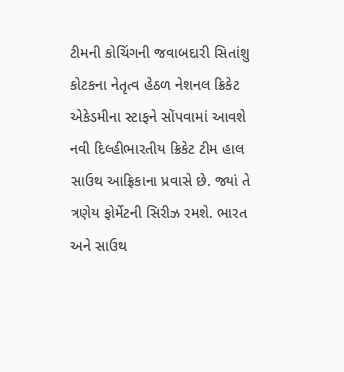ટીમની કોચિંગની જવાબદારી સિતાંશુ કોટકના નેતૃત્વ હેઠળ નેશનલ ક્રિકેટ એકેડમીના સ્ટાફને સોંપવામાં આવશે નવી દિલ્હીભારતીય ક્રિકેટ ટીમ હાલ સાઉથ આફ્રિકાના પ્રવાસે છે. જ્યાં તે ત્રણેય ફોર્મેટની સિરીઝ રમશે. ભારત અને સાઉથ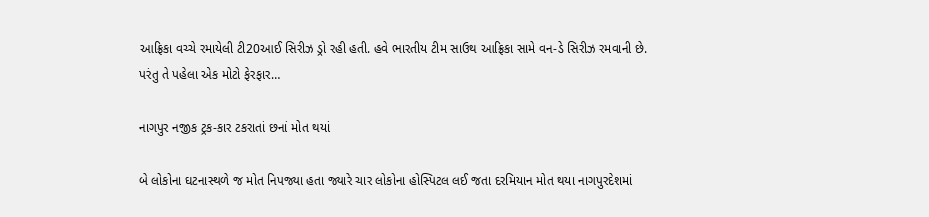આફ્રિકા વચ્ચે રમાયેલી ટી20આઈ સિરીઝ ડ્રો રહી હતી. હવે ભારતીય ટીમ સાઉથ આફ્રિકા સામે વન-ડે સિરીઝ રમવાની છે. પરંતુ તે પહેલા એક મોટો ફેરફાર…

નાગપુર નજીક ટ્રક-કાર ટકરાતાં છનાં મોત થયાં

બે લોકોના ઘટનાસ્થળે જ મોત નિપજ્યા હતા જ્યારે ચાર લોકોના હોસ્પિટલ લઈ જતા દરમિયાન મોત થયા નાગપુરદેશમાં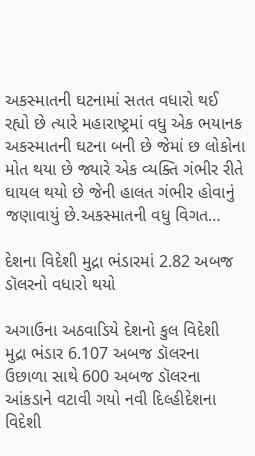અકસ્માતની ઘટનામાં સતત વધારો થઈ રહ્યો છે ત્યારે મહારાષ્ટ્રમાં વધુ એક ભયાનક અકસ્માતની ઘટના બની છે જેમાં છ લોકોના મોત થયા છે જ્યારે એક વ્યક્તિ ગંભીર રીતે ઘાયલ થયો છે જેની હાલત ગંભીર હોવાનું જણાવાયું છે.અકસ્માતની વધુ વિગત…

દેશના વિદેશી મુદ્રા ભંડારમાં 2.82 અબજ ડૉલરનો વધારો થયો

અગાઉના અઠવાડિયે દેશનો કુલ વિદેશી મુદ્રા ભંડાર 6.107 અબજ ડૉલરના ઉછાળા સાથે 600 અબજ ડૉલરના આંકડાને વટાવી ગયો નવી દિલ્હીદેશના વિદેશી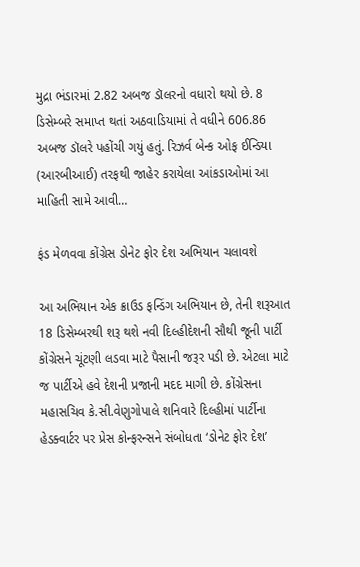મુદ્રા ભંડારમાં 2.82 અબજ ડૉલરનો વધારો થયો છે. 8 ડિસેમ્બરે સમાપ્ત થતાં અઠવાડિયામાં તે વધીને 606.86 અબજ ડૉલરે પહોંચી ગયું હતું. રિઝર્વ બેન્ક ઓફ ઈન્ડિયા (આરબીઆઈ) તરફથી જાહેર કરાયેલા આંકડાઓમાં આ માહિતી સામે આવી…

ફંડ મેળવવા કોંગ્રેસ ડોનેટ ફોર દેશ અભિયાન ચલાવશે

આ અભિયાન એક ક્રાઉડ ફન્ડિંગ અભિયાન છે, તેની શરૂઆત 18 ડિસેમ્બરથી શરૂ થશે નવી દિલ્હીદેશની સૌથી જૂની પાર્ટી કોંગ્રેસને ચૂંટણી લડવા માટે પૈસાની જરૂર પડી છે. એટલા માટે જ પાર્ટીએ હવે દેશની પ્રજાની મદદ માગી છે. કોંગ્રેસના મહાસચિવ કે.સી.વેણુગોપાલે શનિવારે દિલ્હીમાં પાર્ટીના હેડક્વાર્ટર પર પ્રેસ કોન્ફરન્સને સંબોધતા ‘ડોનેટ ફોર દેશ’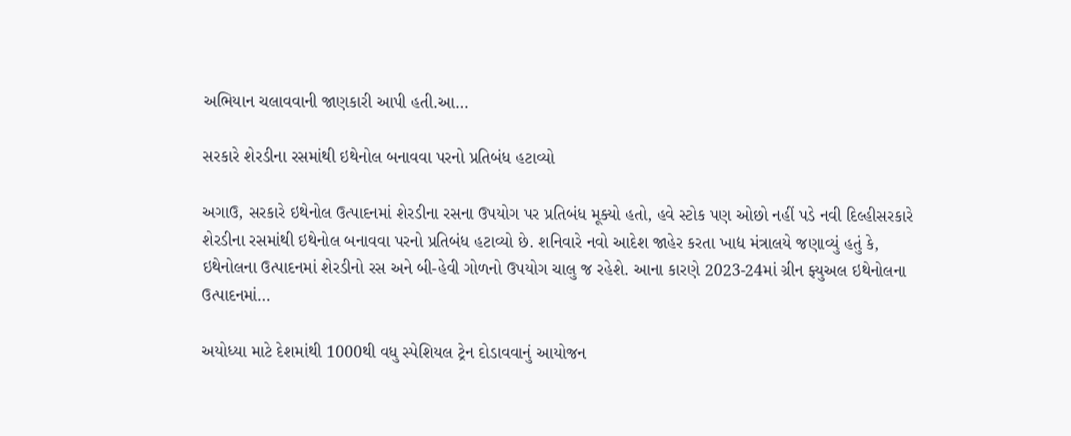અભિયાન ચલાવવાની જાણકારી આપી હતી.આ…

સરકારે શેરડીના રસમાંથી ઇથેનોલ બનાવવા પરનો પ્રતિબંધ હટાવ્યો

અગાઉ, સરકારે ઇથેનોલ ઉત્પાદનમાં શેરડીના રસના ઉપયોગ પર પ્રતિબંધ મૂક્યો હતો, હવે સ્ટોક પણ ઓછો નહીં પડે નવી દિલ્હીસરકારે શેરડીના રસમાંથી ઇથેનોલ બનાવવા પરનો પ્રતિબંધ હટાવ્યો છે. શનિવારે નવો આદેશ જાહેર કરતા ખાદ્ય મંત્રાલયે જણાવ્યું હતું કે, ઇથેનોલના ઉત્પાદનમાં શેરડીનો રસ અને બી-હેવી ગોળનો ઉપયોગ ચાલુ જ રહેશે. આના કારણે 2023-24માં ગ્રીન ફ્યુઅલ ઇથેનોલના ઉત્પાદનમાં…

અયોધ્યા માટે દેશમાંથી 1000થી વધુ સ્પેશિયલ ટ્રેન દોડાવવાનું આયોજન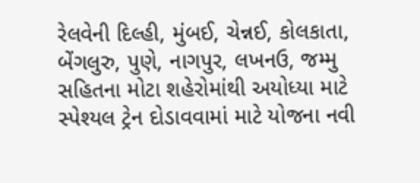રેલવેની દિલ્હી, મુંબઈ, ચેન્નઈ, કોલકાતા, બેંગલુરુ, પુણે, નાગપુર, લખનઉ, જમ્મુ સહિતના મોટા શહેરોમાંથી અયોધ્યા માટે સ્પેશ્યલ ટ્રેન દોડાવવામાં માટે યોજના નવી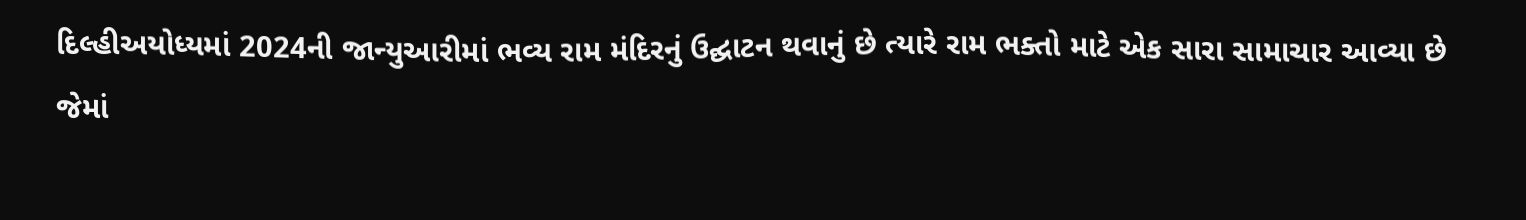દિલ્હીઅયોધ્યમાં 2024ની જાન્યુઆરીમાં ભવ્ય રામ મંદિરનું ઉદ્ઘાટન થવાનું છે ત્યારે રામ ભક્તો માટે એક સારા સામાચાર આવ્યા છે જેમાં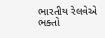ભારતીય રેલવેએ ભક્તો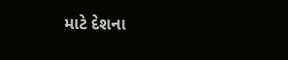માટે દેશના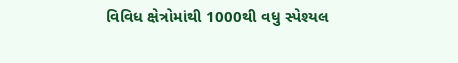વિવિધ ક્ષેત્રોમાંથી 1000થી વધુ સ્પેશ્યલ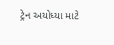ટ્રેન અયોધ્યા માટે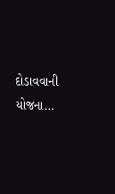દોડાવવાની યોજના…